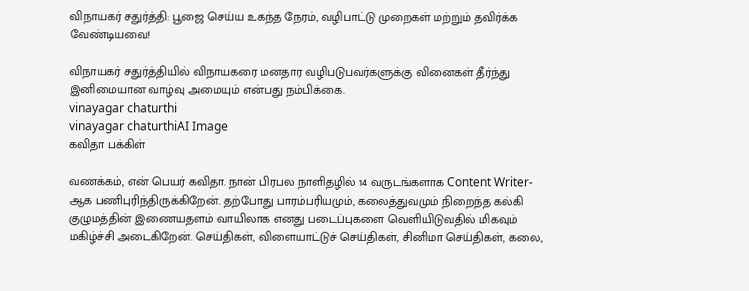விநாயகர் சதுர்த்தி: பூஜை செய்ய உகந்த நேரம், வழிபாட்டு முறைகள் மற்றும் தவிர்க்க வேண்டியவை!

விநாயகர் சதுர்த்தியில் விநாயகரை மனதார வழிபடுபவர்களுக்கு வினைகள் தீர்ந்து இனிமையான வாழ்வு அமையும் என்பது நம்பிக்கை.
vinayagar chaturthi
vinayagar chaturthiAI Image
கவிதா பக்கிள்

வணக்கம், என் பெயர் கவிதா. நான் பிரபல நாளிதழில் 14 வருடங்களாக Content Writer-ஆக பணிபுரிந்திருக்கிறேன். தற்போது பாரம்பரியமும், கலைத்துவமும் நிறைந்த கல்கி குழுமத்தின் இணையதளம் வாயிலாக எனது படைப்புகளை வெளியிடுவதில் மிகவும் மகிழ்ச்சி அடைகிறேன். செய்திகள், விளையாட்டுச் செய்திகள், சினிமா செய்திகள், கலை,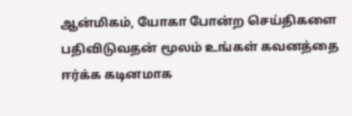ஆன்மிகம், யோகா போன்ற செய்திகளை பதிவிடுவதன் மூலம் உங்கள் கவனத்தை ஈர்க்க கடினமாக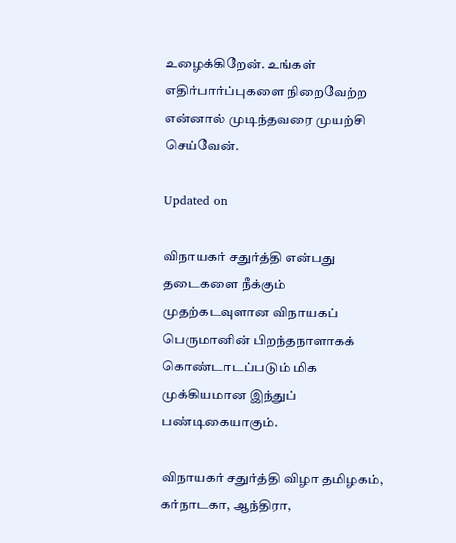உழைக்கிறேன். உங்கள் எதிர்பார்ப்புகளை நிறைவேற்ற என்னால் முடிந்தவரை முயற்சி செய்வேன்.

Updated on

விநாயகர் சதுர்த்தி என்பது தடைகளை நீக்கும் முதற்கடவுளான விநாயகப் பெருமானின் பிறந்தநாளாகக் கொண்டாடப்படும் மிக முக்கியமான இந்துப் பண்டிகையாகும்.

விநாயகர் சதுர்த்தி விழா தமிழகம், கர்நாடகா, ஆந்திரா,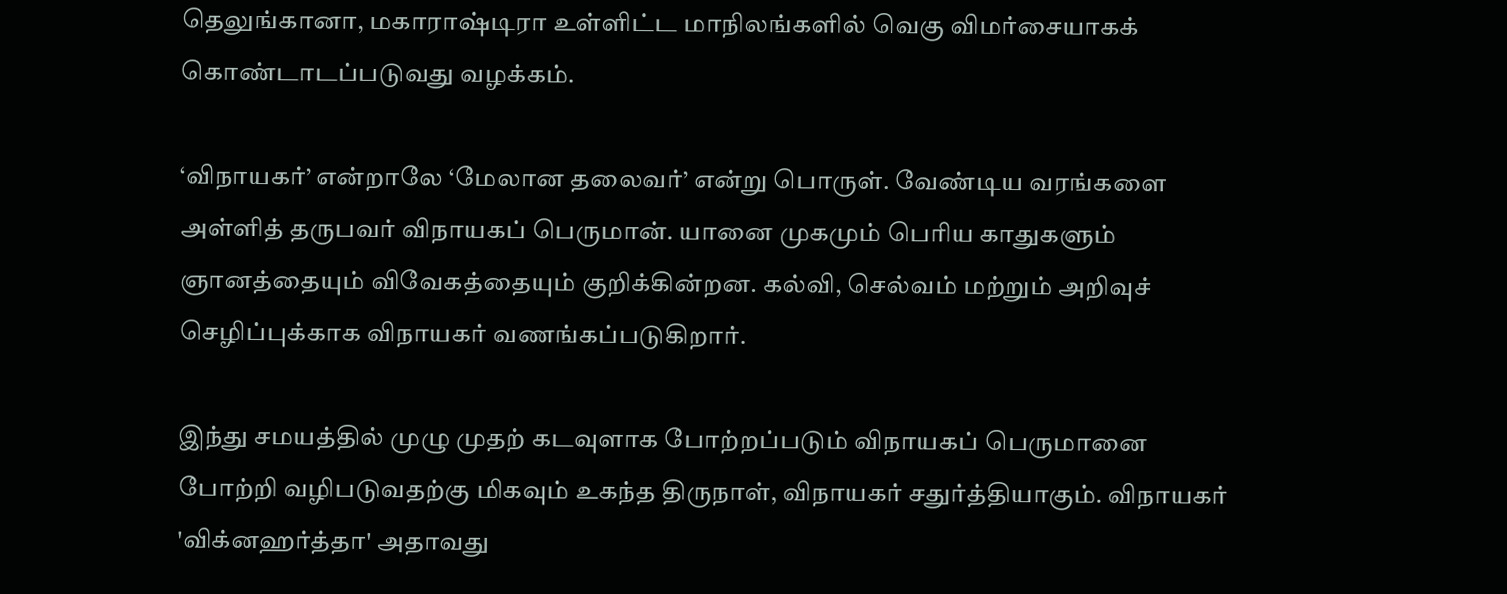தெலுங்கானா, மகாராஷ்டிரா உள்ளிட்ட மாநிலங்களில் வெகு விமர்சையாகக் கொண்டாடப்படுவது வழக்கம்.

‘விநாயகர்’ என்றாலே ‘மேலான தலைவர்’ என்று பொருள். வேண்டிய வரங்களை அள்ளித் தருபவர் விநாயகப் பெருமான். யானை முகமும் பெரிய காதுகளும் ஞானத்தையும் விவேகத்தையும் குறிக்கின்றன. கல்வி, செல்வம் மற்றும் அறிவுச் செழிப்புக்காக விநாயகர் வணங்கப்படுகிறார்.

இந்து சமயத்தில் முழு முதற் கடவுளாக போற்றப்படும் விநாயகப் பெருமானை போற்றி வழிபடுவதற்கு மிகவும் உகந்த திருநாள், விநாயகர் சதுர்த்தியாகும். விநாயகர் 'விக்னஹர்த்தா' அதாவது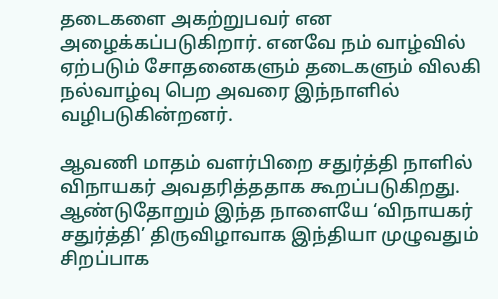தடைகளை அகற்றுபவர் என அழைக்கப்படுகிறார். எனவே நம் வாழ்வில் ஏற்படும் சோதனைகளும் தடைகளும் விலகி நல்வாழ்வு பெற அவரை இந்நாளில் வழிபடுகின்றனர்.

ஆவணி மாதம் வளர்பிறை சதுர்த்தி நாளில் விநாயகர் அவதரித்ததாக கூறப்படுகிறது. ஆண்டுதோறும் இந்த நாளையே ‘விநாயகர் சதுர்த்தி’ திருவிழாவாக இந்தியா முழுவதும் சிறப்பாக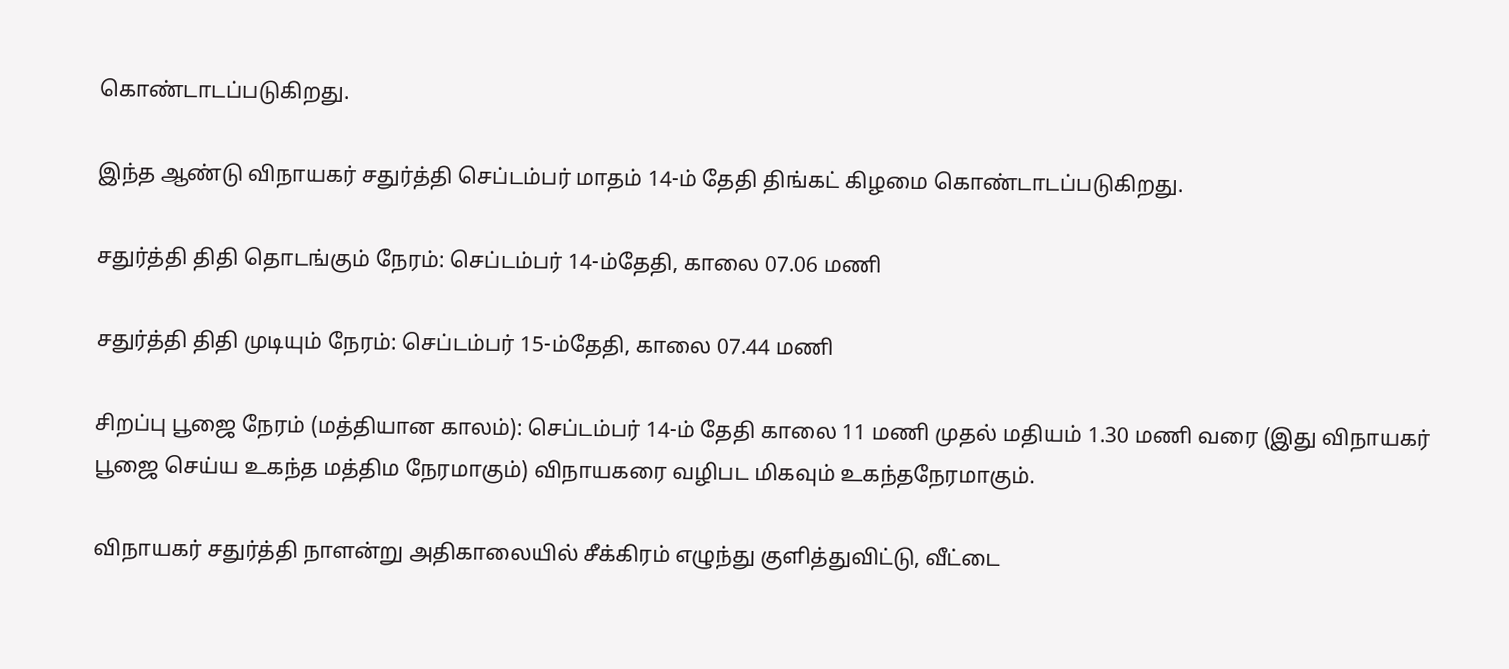கொண்டாடப்படுகிறது.

இந்த ஆண்டு விநாயகர் சதுர்த்தி செப்டம்பர் மாதம் 14-ம் தேதி திங்கட் கிழமை கொண்டாடப்படுகிறது.

சதுர்த்தி திதி தொடங்கும் நேரம்: செப்டம்பர் 14-ம்தேதி, காலை 07.06 மணி

சதுர்த்தி திதி முடியும் நேரம்: செப்டம்பர் 15-ம்தேதி, காலை 07.44 மணி

சிறப்பு பூஜை நேரம் (மத்தியான காலம்): செப்டம்பர் 14-ம் தேதி காலை 11 மணி முதல் மதியம் 1.30 மணி வரை (இது விநாயகர் பூஜை செய்ய உகந்த மத்திம நேரமாகும்) விநாயகரை வழிபட மிகவும் உகந்தநேரமாகும்.

விநாயகர் சதுர்த்தி நாளன்று அதிகாலையில் சீக்கிரம் எழுந்து குளித்துவிட்டு, வீட்டை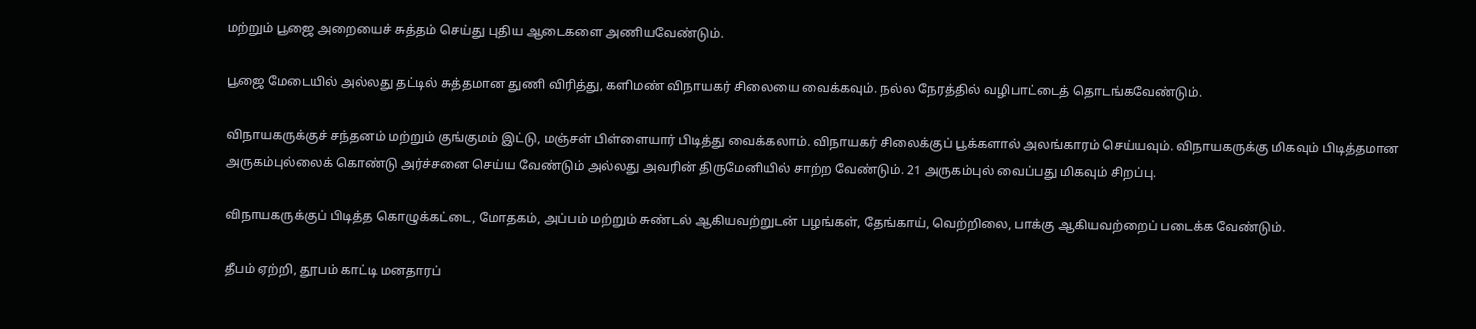மற்றும் பூஜை அறையைச் சுத்தம் செய்து புதிய ஆடைகளை அணியவேண்டும்.

பூஜை மேடையில் அல்லது தட்டில் சுத்தமான துணி விரித்து, களிமண் விநாயகர் சிலையை வைக்கவும். நல்ல நேரத்தில் வழிபாட்டைத் தொடங்கவேண்டும்.

விநாயகருக்குச் சந்தனம் மற்றும் குங்குமம் இட்டு, மஞ்சள் பிள்ளையார் பிடித்து வைக்கலாம். விநாயகர் சிலைக்குப் பூக்களால் அலங்காரம் செய்யவும். விநாயகருக்கு மிகவும் பிடித்தமான அருகம்புல்லைக் கொண்டு அர்ச்சனை செய்ய வேண்டும் அல்லது அவரின் திருமேனியில் சாற்ற வேண்டும். 21 அருகம்புல் வைப்பது மிகவும் சிறப்பு.

விநாயகருக்குப் பிடித்த கொழுக்கட்டை, மோதகம், அப்பம் மற்றும் சுண்டல் ஆகியவற்றுடன் பழங்கள், தேங்காய், வெற்றிலை, பாக்கு ஆகியவற்றைப் படைக்க வேண்டும்.

தீபம் ஏற்றி, தூபம் காட்டி மனதாரப்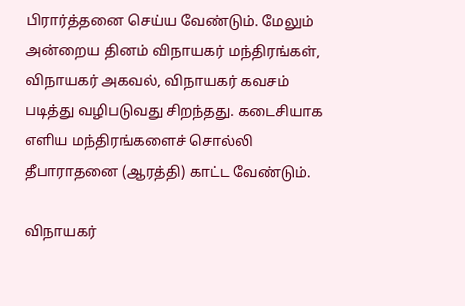பிரார்த்தனை செய்ய வேண்டும். மேலும் அன்றைய தினம் விநாயகர் மந்திரங்கள், விநாயகர் அகவல், விநாயகர் கவசம் படித்து வழிபடுவது சிறந்தது. கடைசியாக எளிய மந்திரங்களைச் சொல்லி தீபாராதனை (ஆரத்தி) காட்ட வேண்டும்.

விநாயகர்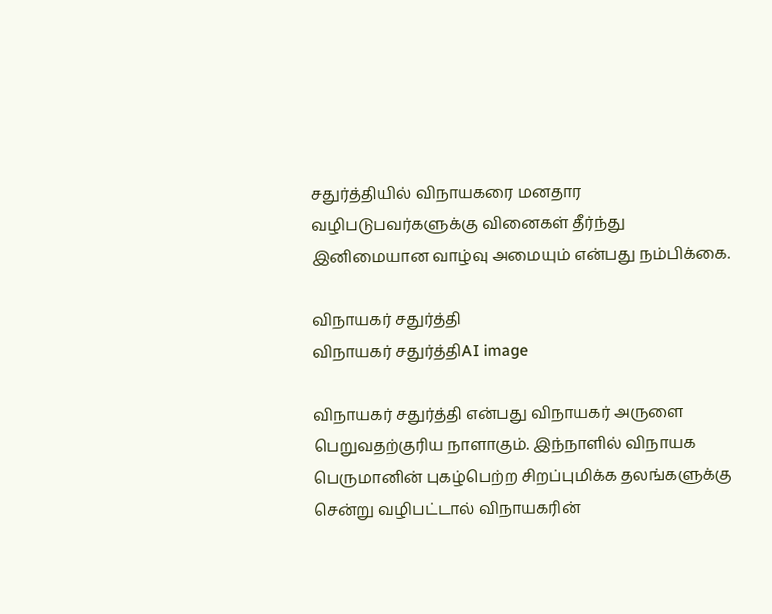சதுர்த்தியில் விநாயகரை மனதார வழிபடுபவர்களுக்கு வினைகள் தீர்ந்து இனிமையான வாழ்வு அமையும் என்பது நம்பிக்கை.

விநாயகர் சதுர்த்தி
விநாயகர் சதுர்த்திAI image

விநாயகர் சதுர்த்தி என்பது விநாயகர் அருளை பெறுவதற்குரிய நாளாகும். இந்நாளில் விநாயக பெருமானின் புகழ்பெற்ற சிறப்புமிக்க தலங்களுக்கு சென்று வழிபட்டால் விநாயகரின்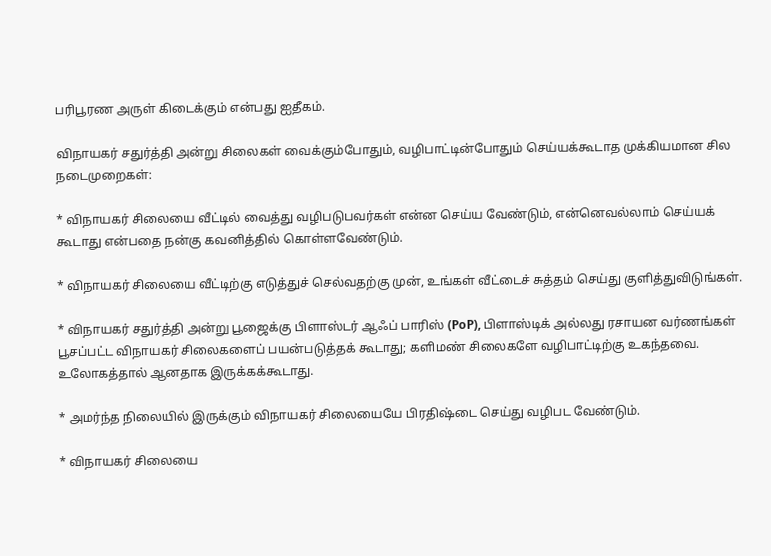பரிபூரண அருள் கிடைக்கும் என்பது ஐதீகம்.

விநாயகர் சதுர்த்தி அன்று சிலைகள் வைக்கும்போதும், வழிபாட்டின்போதும் செய்யக்கூடாத முக்கியமான சில நடைமுறைகள்:

* விநாயகர் சிலையை வீட்டில் வைத்து வழிபடுபவர்கள் என்ன செய்ய வேண்டும், என்னெவல்லாம் செய்யக் கூடாது என்பதை நன்கு கவனித்தில் கொள்ளவேண்டும்.

* விநாயகர் சிலையை வீட்டிற்கு எடுத்துச் செல்வதற்கு முன், உங்கள் வீட்டைச் சுத்தம் செய்து குளித்துவிடுங்கள்.

* விநாயகர் சதுர்த்தி அன்று பூஜைக்கு பிளாஸ்டர் ஆஃப் பாரிஸ் (PoP), பிளாஸ்டிக் அல்லது ரசாயன வர்ணங்கள் பூசப்பட்ட விநாயகர் சிலைகளைப் பயன்படுத்தக் கூடாது; களிமண் சிலைகளே வழிபாட்டிற்கு உகந்தவை. உலோகத்தால் ஆனதாக இருக்கக்கூடாது.

* அமர்ந்த நிலையில் இருக்கும் விநாயகர் சிலையையே பிரதிஷ்டை செய்து வழிபட வேண்டும்.

* விநாயகர் சிலையை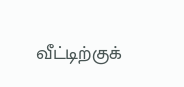வீட்டிற்குக்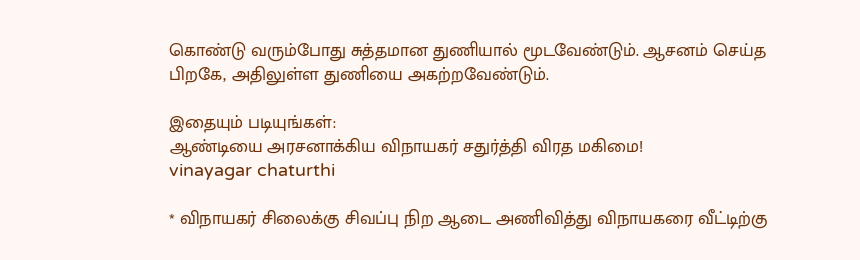கொண்டு வரும்போது சுத்தமான துணியால் மூடவேண்டும். ஆசனம் செய்த பிறகே, அதிலுள்ள துணியை அகற்றவேண்டும்.

இதையும் படியுங்கள்:
ஆண்டியை அரசனாக்கிய விநாயகர் சதுர்த்தி விரத மகிமை!
vinayagar chaturthi

* விநாயகர் சிலைக்கு சிவப்பு நிற ஆடை அணிவித்து விநாயகரை வீட்டிற்கு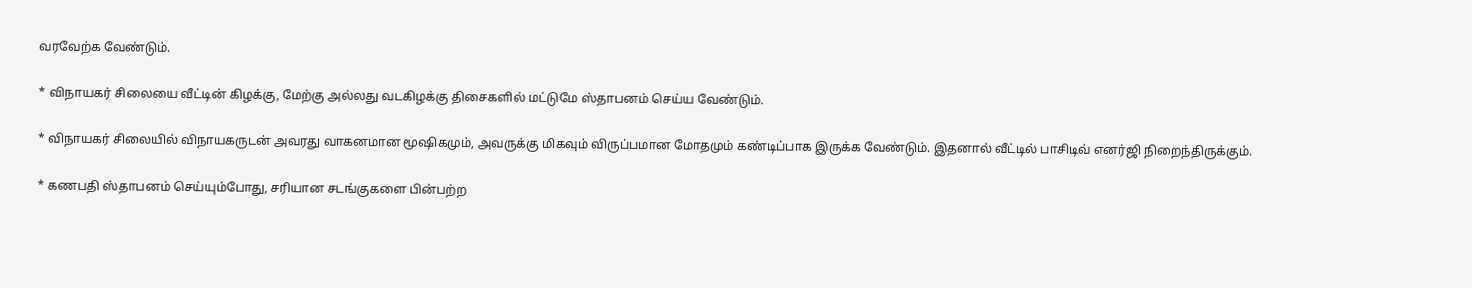வரவேற்க வேண்டும்.

* விநாயகர் சிலையை வீட்டின் கிழக்கு, மேற்கு அல்லது வடகிழக்கு திசைகளில் மட்டுமே ஸ்தாபனம் செய்ய வேண்டும்.

* விநாயகர் சிலையில் விநாயகருடன் அவரது வாகனமான மூஷிகமும், அவருக்கு மிகவும் விருப்பமான மோதமும் கண்டிப்பாக இருக்க வேண்டும். இதனால் வீட்டில் பாசிடிவ் எனர்ஜி நிறைந்திருக்கும்.

* கணபதி ஸ்தாபனம் செய்யும்போது, சரியான சடங்குகளை பின்பற்ற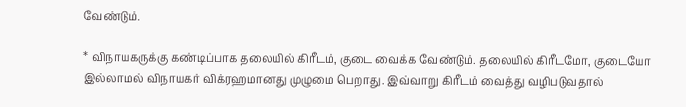வேண்டும்.

* விநாயகருக்கு கண்டிப்பாக தலையில் கிரீடம், குடை வைக்க வேண்டும். தலையில் கிரீடமோ, குடையோ இல்லாமல் விநாயகர் விக்ரஹமானது முழுமை பெறாது. இவ்வாறு கிரீடம் வைத்து வழிபடுவதால்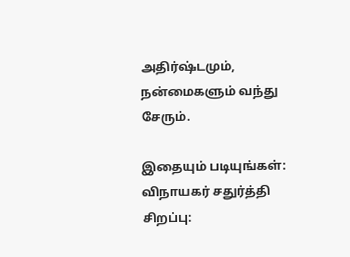அதிர்ஷ்டமும், நன்மைகளும் வந்து சேரும்.

இதையும் படியுங்கள்:
விநாயகர் சதுர்த்தி சிறப்பு: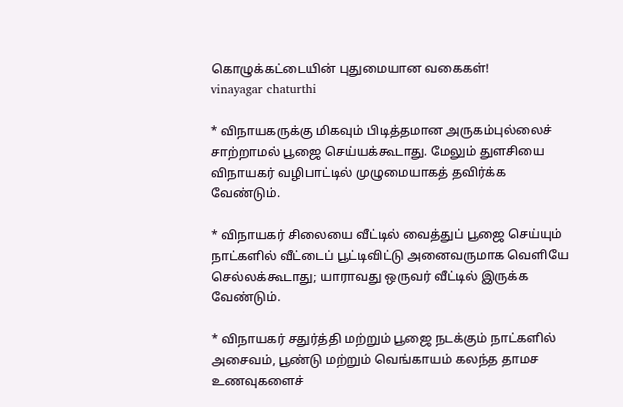கொழுக்கட்டையின் புதுமையான வகைகள்!
vinayagar chaturthi

* விநாயகருக்கு மிகவும் பிடித்தமான அருகம்புல்லைச் சாற்றாமல் பூஜை செய்யக்கூடாது. மேலும் துளசியை விநாயகர் வழிபாட்டில் முழுமையாகத் தவிர்க்க வேண்டும்.

* விநாயகர் சிலையை வீட்டில் வைத்துப் பூஜை செய்யும் நாட்களில் வீட்டைப் பூட்டிவிட்டு அனைவருமாக வெளியே செல்லக்கூடாது; யாராவது ஒருவர் வீட்டில் இருக்க வேண்டும்.

* விநாயகர் சதுர்த்தி மற்றும் பூஜை நடக்கும் நாட்களில் அசைவம், பூண்டு மற்றும் வெங்காயம் கலந்த தாமச உணவுகளைச்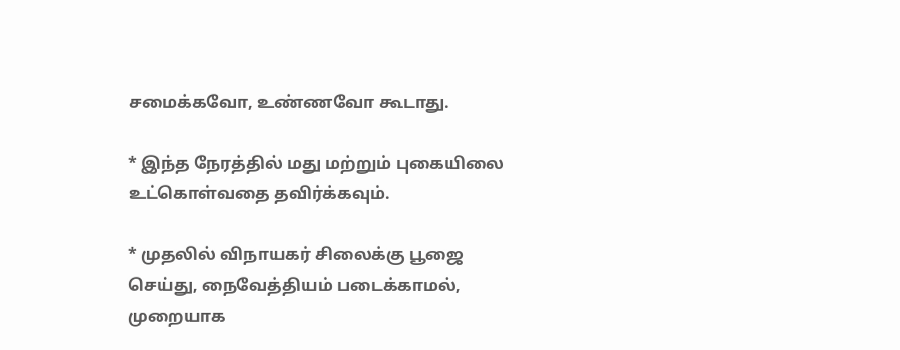சமைக்கவோ, உண்ணவோ கூடாது.

* இந்த நேரத்தில் மது மற்றும் புகையிலை உட்கொள்வதை தவிர்க்கவும்.

* முதலில் விநாயகர் சிலைக்கு பூஜை செய்து, நைவேத்தியம் படைக்காமல், முறையாக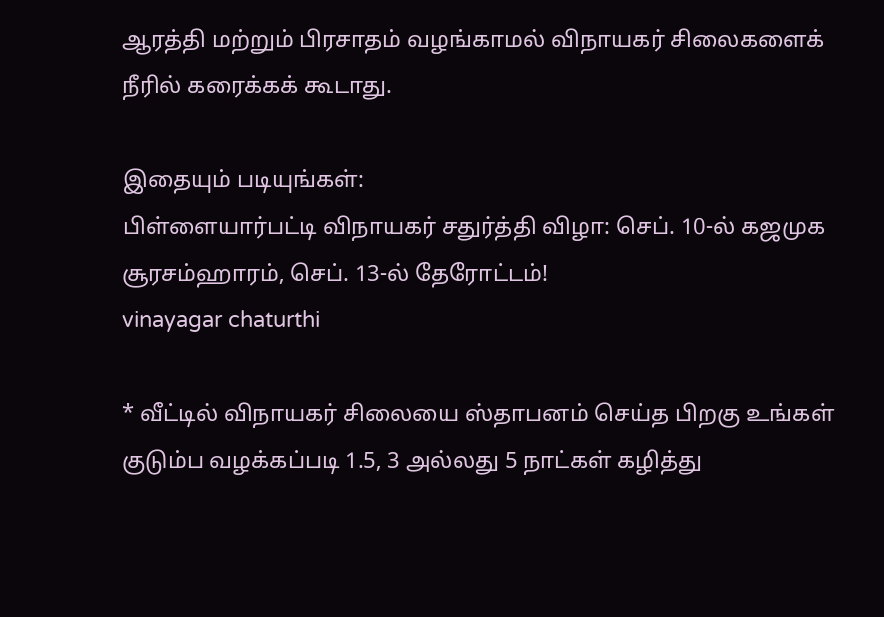ஆரத்தி மற்றும் பிரசாதம் வழங்காமல் விநாயகர் சிலைகளைக் நீரில் கரைக்கக் கூடாது.

இதையும் படியுங்கள்:
பிள்ளையார்பட்டி விநாயகர் சதுர்த்தி விழா: செப். 10-ல் கஜமுக சூரசம்ஹாரம், செப். 13-ல் தேரோட்டம்!
vinayagar chaturthi

* வீட்டில் விநாயகர் சிலையை ஸ்தாபனம் செய்த பிறகு உங்கள் குடும்ப வழக்கப்படி 1.5, 3 அல்லது 5 நாட்கள் கழித்து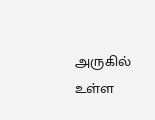அருகில் உள்ள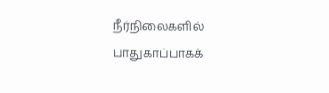நீர்நிலைகளில் பாதுகாப்பாகக்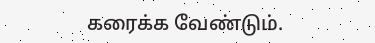கரைக்க வேண்டும்.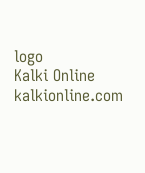logo
Kalki Online
kalkionline.com